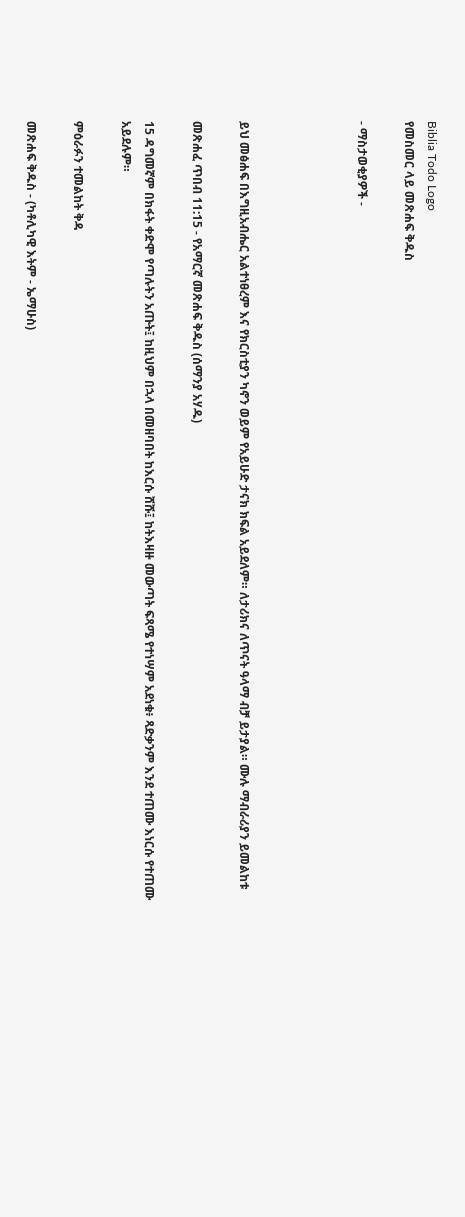Biblia Todo Logo
የመስመር ላይ መጽሐፍ ቅዱስ

- ማስታወቂያዎች -




ይህ መፅሐፍ በእግዚአብሔር አልተነፀረም እና የክርስቲያን ካኖን ወይም የአይሁድ ታናክ ክፍል አይደለም። ለታሪክና ለጥናት ዓላማ ብቻ ይታያል። ሙሉ ማብራሪያን ይመልከቱ

መጽሐፈ ጥበብ 11:15 - የአማርኛ መጽሐፍ ቅዱስ (ሰማንያ አሃዱ)

15 ዳግመኛም በክፋት ቀድሞ የጣሉትን አጡት፤ ከዚህም በኋላ በመዘባበት ከእርሱ ሸሹ፤ ከትእዛዙ መውጣት ፍጻሜ የተነሣም አደነቁ፥ ጻድቃንም እንደ ተጠሙ እነርሱ የተጠሙ አይደሉም።

ምዕራፉን ተመልከት ቅዳ

መጽሐፍ ቅዱስ - (ካቶሊካዊ እትም - ኤማሁስ)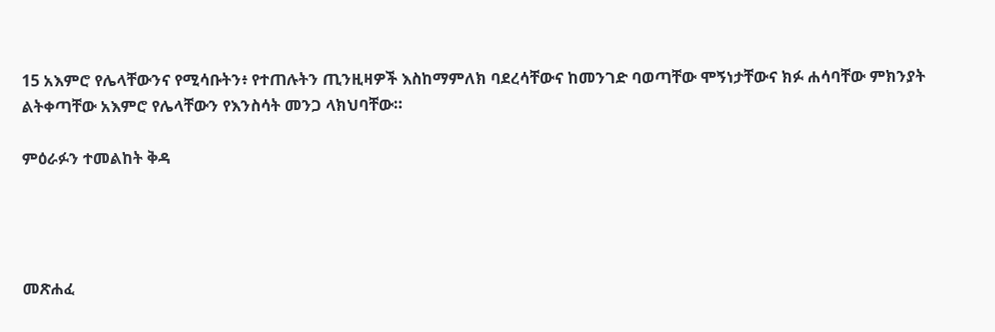15 አእምሮ የሌላቸውንና የሚሳቡትን፥ የተጠሉትን ጢንዚዛዎች እስከማምለክ ባደረሳቸውና ከመንገድ ባወጣቸው ሞኝነታቸውና ክፉ ሐሳባቸው ምክንያት ልትቀጣቸው አእምሮ የሌላቸውን የእንስሳት መንጋ ላክህባቸው።

ምዕራፉን ተመልከት ቅዳ




መጽሐፈ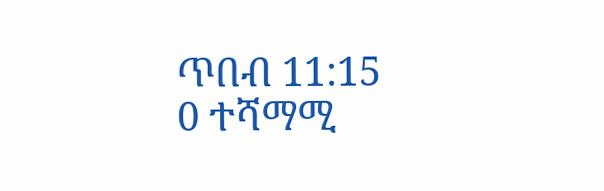ጥበብ 11:15
0 ተሻማሚ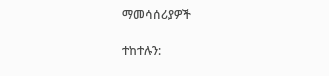ማመሳሰሪያዎች

ተከተሉን: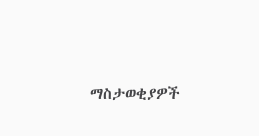ማስታወቂያዎች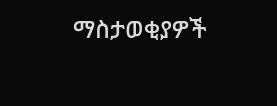ማስታወቂያዎች